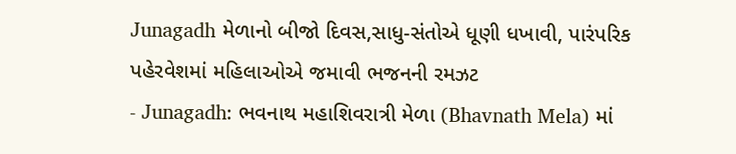Junagadh મેળાનો બીજો દિવસ,સાધુ-સંતોએ ધૂણી ધખાવી, પારંપરિક પહેરવેશમાં મહિલાઓએ જમાવી ભજનની રમઝટ
- Junagadh: ભવનાથ મહાશિવરાત્રી મેળા (Bhavnath Mela) માં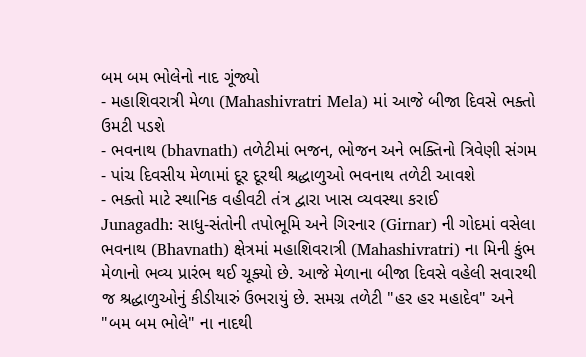બમ બમ ભોલેનો નાદ ગૂંજ્યો
- મહાશિવરાત્રી મેળા (Mahashivratri Mela) માં આજે બીજા દિવસે ભક્તો ઉમટી પડશે
- ભવનાથ (bhavnath) તળેટીમાં ભજન, ભોજન અને ભક્તિનો ત્રિવેણી સંગમ
- પાંચ દિવસીય મેળામાં દૂર દૂરથી શ્રદ્ધાળુઓ ભવનાથ તળેટી આવશે
- ભક્તો માટે સ્થાનિક વહીવટી તંત્ર દ્વારા ખાસ વ્યવસ્થા કરાઈ
Junagadh: સાધુ-સંતોની તપોભૂમિ અને ગિરનાર (Girnar) ની ગોદમાં વસેલા ભવનાથ (Bhavnath) ક્ષેત્રમાં મહાશિવરાત્રી (Mahashivratri) ના મિની કુંભ મેળાનો ભવ્ય પ્રારંભ થઈ ચૂક્યો છે. આજે મેળાના બીજા દિવસે વહેલી સવારથી જ શ્રદ્ધાળુઓનું કીડીયારું ઉભરાયું છે. સમગ્ર તળેટી "હર હર મહાદેવ" અને "બમ બમ ભોલે" ના નાદથી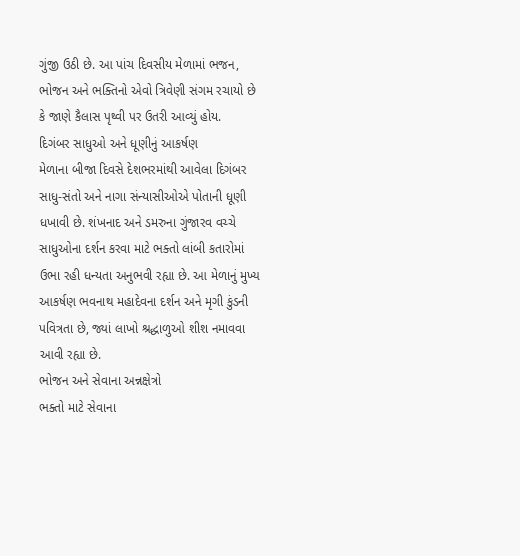ગુંજી ઉઠી છે. આ પાંચ દિવસીય મેળામાં ભજન, ભોજન અને ભક્તિનો એવો ત્રિવેણી સંગમ રચાયો છે કે જાણે કૈલાસ પૃથ્વી પર ઉતરી આવ્યું હોય.
દિગંબર સાધુઓ અને ધૂણીનું આકર્ષણ
મેળાના બીજા દિવસે દેશભરમાંથી આવેલા દિગંબર સાધુ-સંતો અને નાગા સંન્યાસીઓએ પોતાની ધૂણી ધખાવી છે. શંખનાદ અને ડમરુના ગુંજારવ વચ્ચે સાધુઓના દર્શન કરવા માટે ભક્તો લાંબી કતારોમાં ઉભા રહી ધન્યતા અનુભવી રહ્યા છે. આ મેળાનું મુખ્ય આકર્ષણ ભવનાથ મહાદેવના દર્શન અને મૃગી કુંડની પવિત્રતા છે, જ્યાં લાખો શ્રદ્ધાળુઓ શીશ નમાવવા આવી રહ્યા છે.
ભોજન અને સેવાના અન્નક્ષેત્રો
ભક્તો માટે સેવાના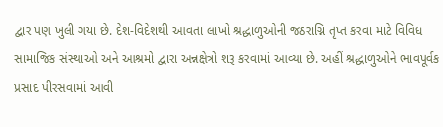દ્વાર પણ ખુલી ગયા છે. દેશ-વિદેશથી આવતા લાખો શ્રદ્ધાળુઓની જઠરાગ્નિ તૃપ્ત કરવા માટે વિવિધ સામાજિક સંસ્થાઓ અને આશ્રમો દ્વારા અન્નક્ષેત્રો શરૂ કરવામાં આવ્યા છે. અહીં શ્રદ્ધાળુઓને ભાવપૂર્વક પ્રસાદ પીરસવામાં આવી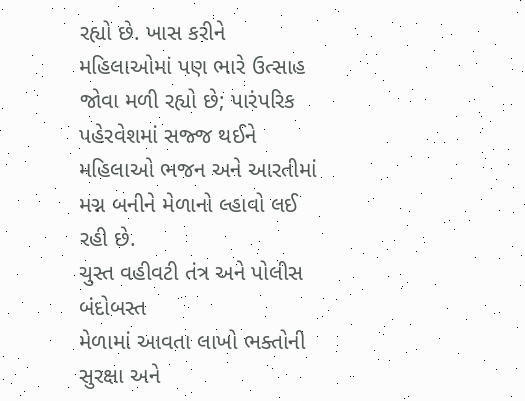રહ્યો છે. ખાસ કરીને મહિલાઓમાં પણ ભારે ઉત્સાહ જોવા મળી રહ્યો છે; પારંપરિક પહેરવેશમાં સજ્જ થઈને મહિલાઓ ભજન અને આરતીમાં મગ્ન બનીને મેળાનો લ્હાવો લઈ રહી છે.
ચુસ્ત વહીવટી તંત્ર અને પોલીસ બંદોબસ્ત
મેળામાં આવતા લાખો ભક્તોની સુરક્ષા અને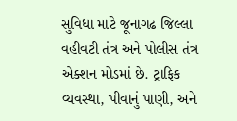સુવિધા માટે જૂનાગઢ જિલ્લા વહીવટી તંત્ર અને પોલીસ તંત્ર એક્શન મોડમાં છે. ટ્રાફિક વ્યવસ્થા, પીવાનું પાણી, અને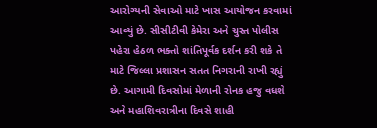આરોગ્યની સેવાઓ માટે ખાસ આયોજન કરવામાં આવ્યું છે. સીસીટીવી કેમેરા અને ચુસ્ત પોલીસ પહેરા હેઠળ ભક્તો શાંતિપૂર્વક દર્શન કરી શકે તે માટે જિલ્લા પ્રશાસન સતત નિગરાની રાખી રહ્યું છે. આગામી દિવસોમાં મેળાની રોનક હજુ વધશે અને મહાશિવરાત્રીના દિવસે શાહી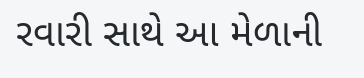રવારી સાથે આ મેળાની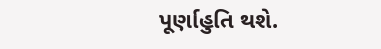પૂર્ણાહુતિ થશે.